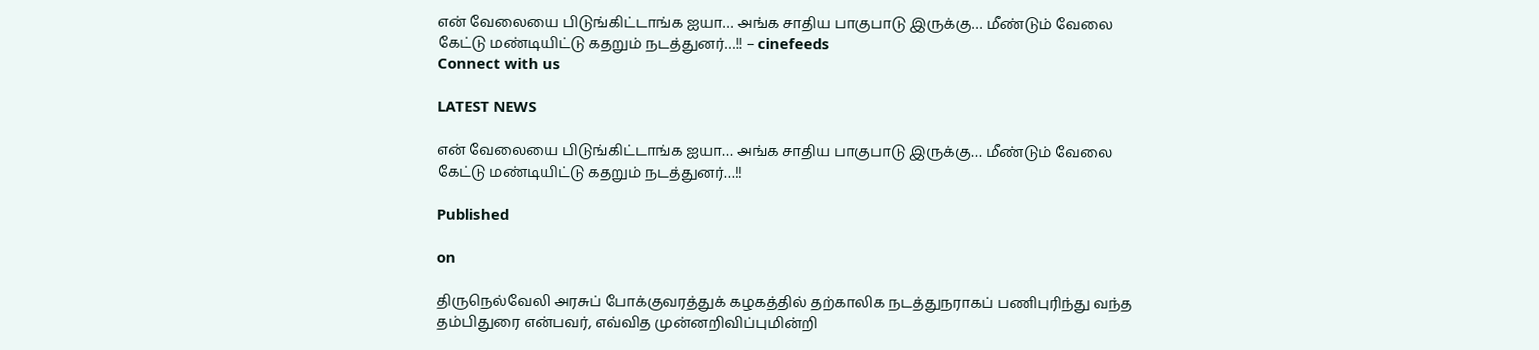என் வேலையை பிடுங்கிட்டாங்க ஐயா… அங்க சாதிய பாகுபாடு இருக்கு… மீண்டும் வேலை கேட்டு மண்டியிட்டு கதறும் நடத்துனர்…!! – cinefeeds
Connect with us

LATEST NEWS

என் வேலையை பிடுங்கிட்டாங்க ஐயா… அங்க சாதிய பாகுபாடு இருக்கு… மீண்டும் வேலை கேட்டு மண்டியிட்டு கதறும் நடத்துனர்…!!

Published

on

திருநெல்வேலி அரசுப் போக்குவரத்துக் கழகத்தில் தற்காலிக நடத்துநராகப் பணிபுரிந்து வந்த தம்பிதுரை என்பவர், எவ்வித முன்னறிவிப்புமின்றி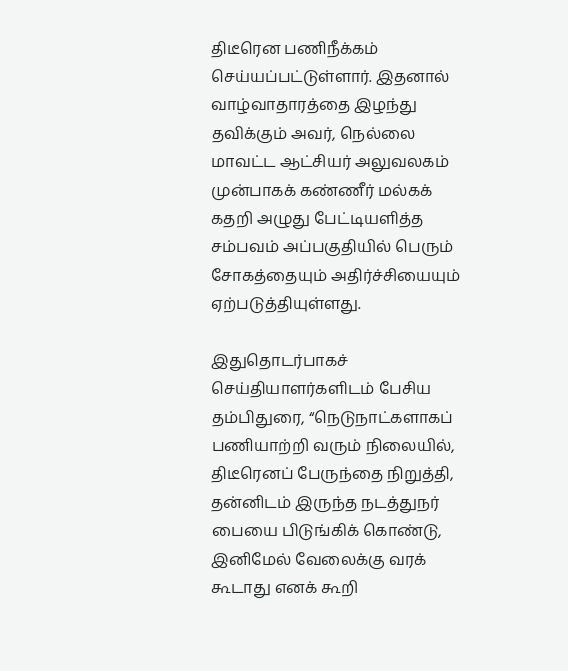திடீரென பணிநீக்கம் செய்யப்பட்டுள்ளார். இதனால் வாழ்வாதாரத்தை இழந்து தவிக்கும் அவர், நெல்லை மாவட்ட ஆட்சியர் அலுவலகம் முன்பாகக் கண்ணீர் மல்கக் கதறி அழுது பேட்டியளித்த சம்பவம் அப்பகுதியில் பெரும் சோகத்தையும் அதிர்ச்சியையும் ஏற்படுத்தியுள்ளது.

இதுதொடர்பாகச் செய்தியாளர்களிடம் பேசிய தம்பிதுரை, “நெடுநாட்களாகப் பணியாற்றி வரும் நிலையில், திடீரெனப் பேருந்தை நிறுத்தி, தன்னிடம் இருந்த நடத்துநர் பையை பிடுங்கிக் கொண்டு, இனிமேல் வேலைக்கு வரக் கூடாது எனக் கூறி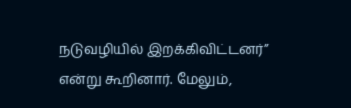நடுவழியில் இறக்கிவிட்டனர்” என்று கூறினார். மேலும்,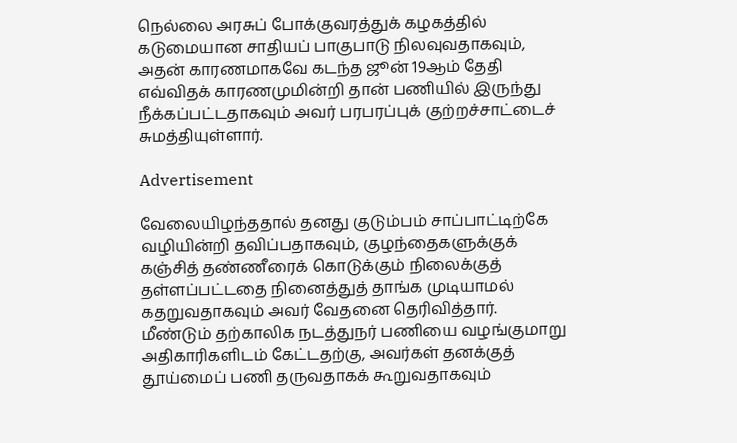நெல்லை அரசுப் போக்குவரத்துக் கழகத்தில் கடுமையான சாதியப் பாகுபாடு நிலவுவதாகவும், அதன் காரணமாகவே கடந்த ஜூன் 19ஆம் தேதி எவ்விதக் காரணமுமின்றி தான் பணியில் இருந்து நீக்கப்பட்டதாகவும் அவர் பரபரப்புக் குற்றச்சாட்டைச் சுமத்தியுள்ளார்.

Advertisement

வேலையிழந்ததால் தனது குடும்பம் சாப்பாட்டிற்கே வழியின்றி தவிப்பதாகவும், குழந்தைகளுக்குக் கஞ்சித் தண்ணீரைக் கொடுக்கும் நிலைக்குத் தள்ளப்பட்டதை நினைத்துத் தாங்க முடியாமல் கதறுவதாகவும் அவர் வேதனை தெரிவித்தார். மீண்டும் தற்காலிக நடத்துநர் பணியை வழங்குமாறு அதிகாரிகளிடம் கேட்டதற்கு, அவர்கள் தனக்குத் தூய்மைப் பணி தருவதாகக் கூறுவதாகவும்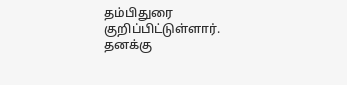தம்பிதுரை குறிப்பிட்டுள்ளார். தனக்கு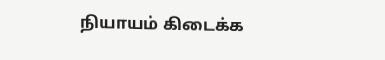நியாயம் கிடைக்க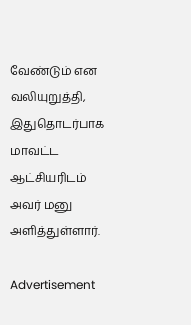வேண்டும் என வலியுறுத்தி, இதுதொடர்பாக மாவட்ட ஆட்சியரிடம் அவர் மனு அளித்துள்ளார்.

Advertisement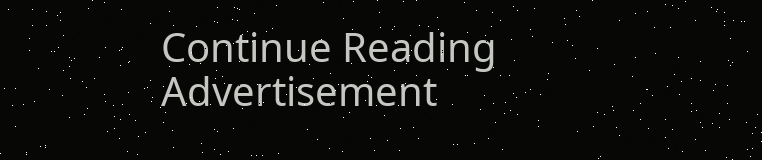Continue Reading
Advertisement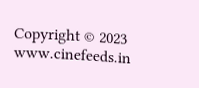Copyright © 2023 www.cinefeeds.in